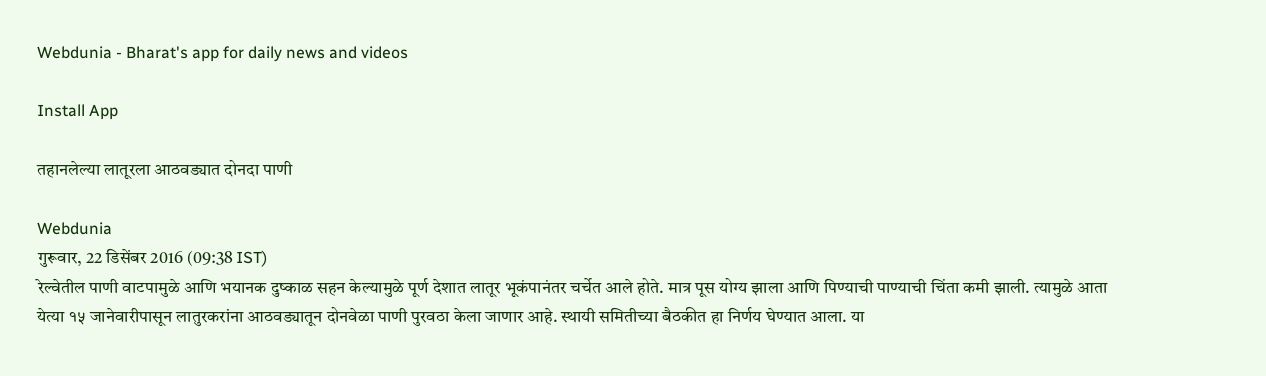Webdunia - Bharat's app for daily news and videos

Install App

तहानलेल्या लातूरला आठवड्यात दोनदा पाणी

Webdunia
गुरूवार, 22 डिसेंबर 2016 (09:38 IST)
रेल्वेतील पाणी वाटपामुळे आणि भयानक दुष्काळ सहन केल्यामुळे पूर्ण देशात लातूर भूकंपानंतर चर्चेत आले होते. मात्र पूस योग्य झाला आणि पिण्याची पाण्याची चिंता कमी झाली. त्यामुळे आता येत्या १५ जानेवारीपासून लातुरकरांना आठवड्यातून दोनवेळा पाणी पुरवठा केला जाणार आहे. स्थायी समितीच्या बैठकीत हा निर्णय घेण्यात आला. या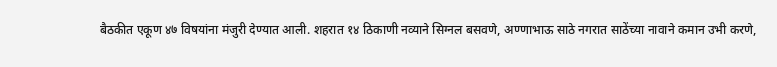बैठकीत एकूण ४७ विषयांना मंजुरी देण्यात आली. शहरात १४ ठिकाणी नव्याने सिग्नल बसवणे, अण्णाभाऊ साठे नगरात साठेंच्या नावाने कमान उभी करणे,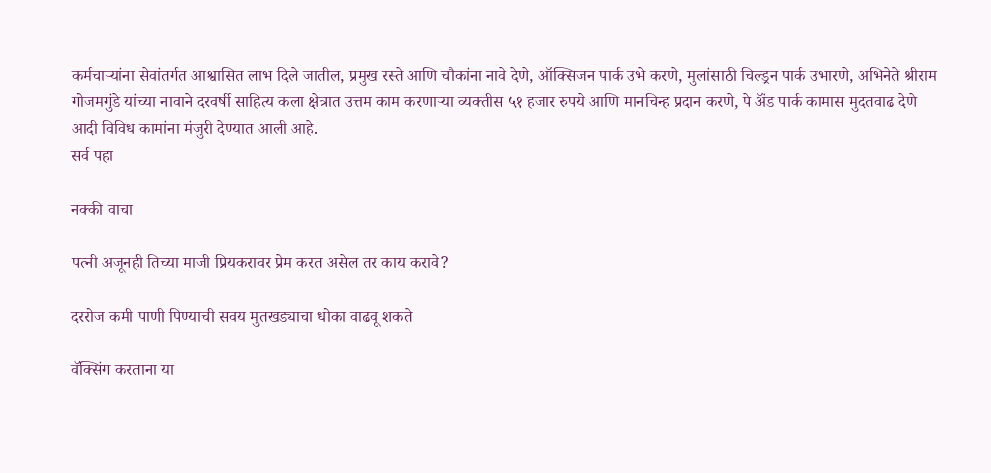कर्मचार्‍यांना सेवांतर्गत आश्वासित लाभ दिले जातील, प्रमुख रस्ते आणि चौकांना नावे देणे, ऑक्सिजन पार्क उभे करणे, मुलांसाठी चिल्ड्रन पार्क उभारणे, अभिनेते श्रीराम गोजमगुंडे यांच्या नावाने दरवर्षी साहित्य कला क्षेत्रात उत्तम काम करणार्‍या व्यक्तीस ५१ हजार रुपये आणि मानचिन्ह प्रदान करणे, पे अ‍ॅंड पार्क कामास मुदतवाढ देणे आदी विविध कामांना मंजुरी देण्यात आली आहे.
सर्व पहा

नक्की वाचा

पत्नी अजूनही तिच्या माजी प्रियकरावर प्रेम करत असेल तर काय करावे?

दररोज कमी पाणी पिण्याची सवय मुतखड्याचा धोका वाढवू शकते

वॅक्सिंग करताना या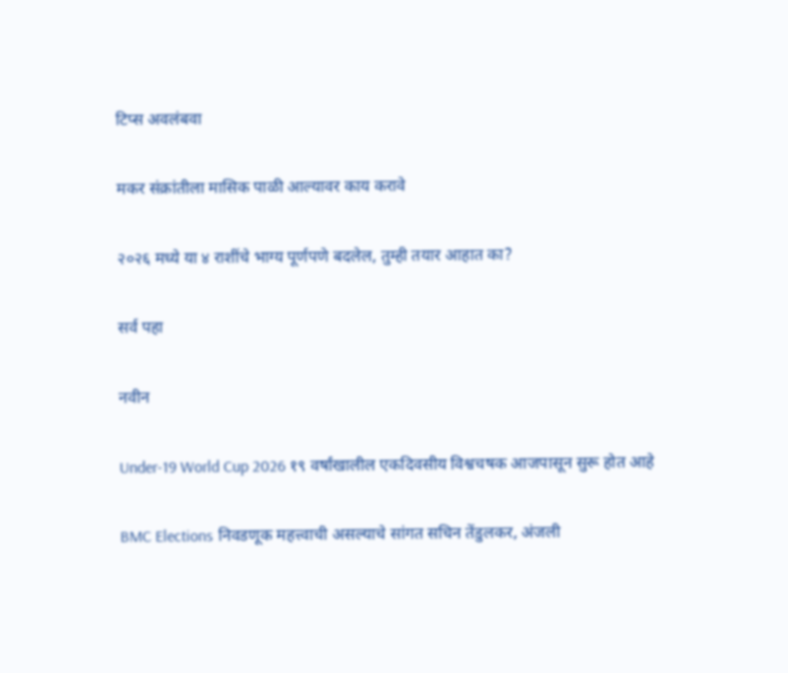टिप्स अवलंबवा

मकर संक्रांतीला मासिक पाळी आल्यावर काय करावे

२०२६ मध्ये या ४ राशींचे भाग्य पूर्णपणे बदलेल, तुम्ही तयार आहात का?

सर्व पहा

नवीन

Under-19 World Cup 2026 १९ वर्षांखालील एकदिवसीय विश्वचषक आजपासून सुरू होत आहे

BMC Elections निवडणूक महत्त्वाची असल्याचे सांगत सचिन तेंडुलकर, अंजली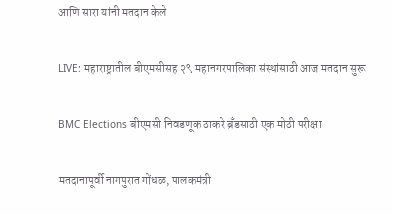आणि सारा यांनी मतदान केले

LIVE: महाराष्ट्रातील बीएमसीसह २९ महानगरपालिका संस्थांसाठी आज मतदान सुरू

BMC Elections बीएमसी निवडणूक ठाकरे ब्रँडसाठी एक मोठी परीक्षा

मतदानापूर्वी नागपुरात गोंधळ, पालकमंत्री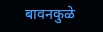बावनकुळे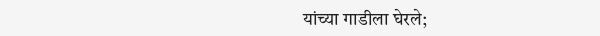यांच्या गाडीला घेरले;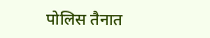पोलिस तैनात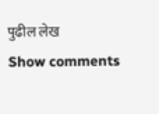पुढील लेख
Show comments